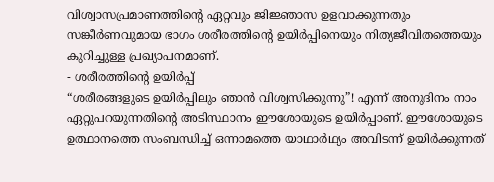വിശ്വാസപ്രമാണത്തിന്റെ ഏറ്റവും ജിജ്ഞാസ ഉളവാക്കുന്നതും സങ്കീർണവുമായ ഭാഗം ശരീരത്തിന്റെ ഉയിർപ്പിനെയും നിത്യജീവിതത്തെയും കുറിച്ചുള്ള പ്രഖ്യാപനമാണ്.
- ശരീരത്തിന്റെ ഉയിർപ്പ്
“ശരീരങ്ങളുടെ ഉയിർപ്പിലും ഞാൻ വിശ്വസിക്കുന്നു”! എന്ന് അനുദിനം നാം ഏറ്റുപറയുന്നതിന്റെ അടിസ്ഥാനം ഈശോയുടെ ഉയിർപ്പാണ്. ഈശോയുടെ ഉത്ഥാനത്തെ സംബന്ധിച്ച് ഒന്നാമത്തെ യാഥാർഥ്യം അവിടന്ന് ഉയിർക്കുന്നത്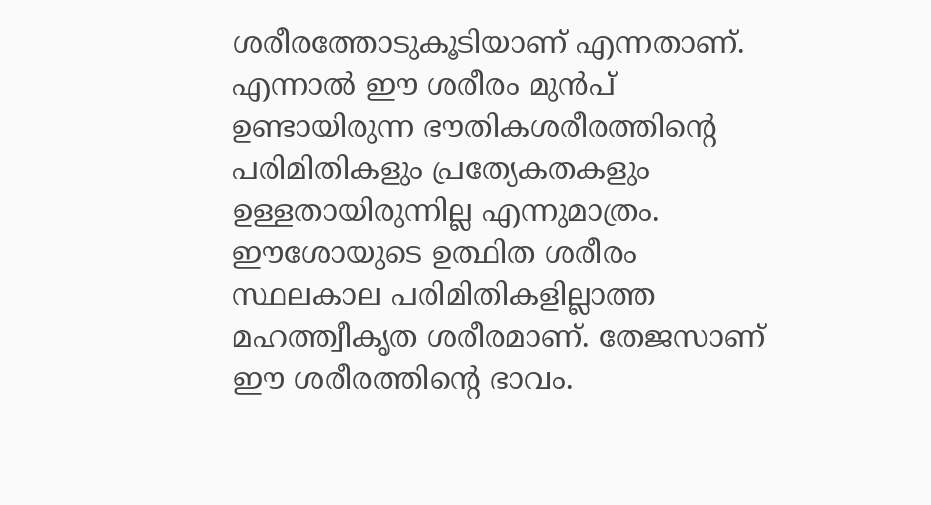ശരീരത്തോടുകൂടിയാണ് എന്നതാണ്. എന്നാൽ ഈ ശരീരം മുൻപ് ഉണ്ടായിരുന്ന ഭൗതികശരീരത്തിന്റെ പരിമിതികളും പ്രത്യേകതകളും ഉള്ളതായിരുന്നില്ല എന്നുമാത്രം. ഈശോയുടെ ഉത്ഥിത ശരീരം സ്ഥലകാല പരിമിതികളില്ലാത്ത മഹത്ത്വീകൃത ശരീരമാണ്. തേജസാണ് ഈ ശരീരത്തിന്റെ ഭാവം.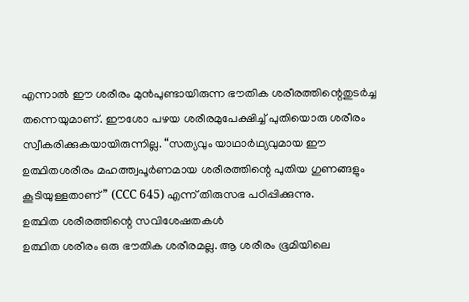എന്നാൽ ഈ ശരീരം മുൻപുണ്ടായിരുന്ന ഭൗതിക ശരീരത്തിന്റെതുടർച്ച തന്നെയുമാണ്. ഈശോ പഴയ ശരീരമുപേക്ഷിച്ച് പുതിയൊരു ശരീരം സ്വീകരിക്കുകയായിരുന്നില്ല. “സത്യവും യാഥാർഥ്യവുമായ ഈ ഉത്ഥിതശരീരം മഹത്ത്വപൂർണമായ ശരീരത്തിന്റെ പുതിയ ഗുണങ്ങളും കൂടിയുള്ളതാണ്” (CCC 645) എന്ന് തിരുസഭ പഠിപ്പിക്കുന്നു.
ഉത്ഥിത ശരീരത്തിന്റെ സവിശേഷതകൾ
ഉത്ഥിത ശരീരം ഒരു ഭൗതിക ശരീരമല്ല. ആ ശരീരം ഭൂമിയിലെ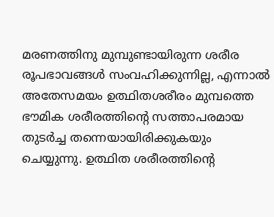മരണത്തിനു മുമ്പുണ്ടായിരുന്ന ശരീര രൂപഭാവങ്ങൾ സംവഹിക്കുന്നില്ല, എന്നാൽ അതേസമയം ഉത്ഥിതശരീരം മുമ്പത്തെ ഭൗമിക ശരീരത്തിന്റെ സത്താപരമായ തുടർച്ച തന്നെയായിരിക്കുകയും ചെയ്യുന്നു. ഉത്ഥിത ശരീരത്തിന്റെ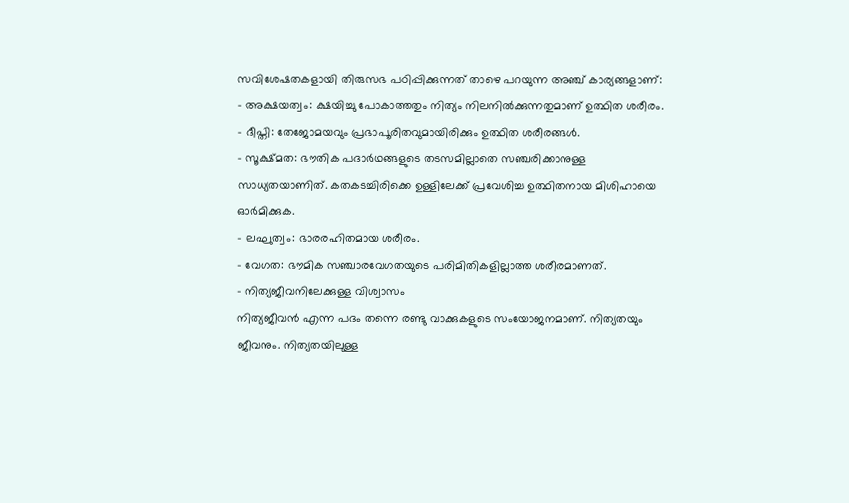സവിശേഷതകളായി തിരുസഭ പഠിപ്പിക്കുന്നത് താഴെ പറയുന്ന അഞ്ച് കാര്യങ്ങളാണ്:
- അക്ഷയത്വം: ക്ഷയിച്ചു പോകാത്തതും നിത്യം നിലനിൽക്കുന്നതുമാണ് ഉത്ഥിത ശരീരം.
- ദീപ്തി: തേജോമയവും പ്രഭാപൂരിതവുമായിരിക്കും ഉത്ഥിത ശരീരങ്ങൾ.
- സൂക്ഷ്മത: ഭൗതിക പദാർഥങ്ങളുടെ തടസമില്ലാതെ സഞ്ചരിക്കാനുള്ള സാധ്യതയാണിത്. കതകടച്ചിരിക്കെ ഉള്ളിലേക്ക് പ്രവേശിച്ച ഉത്ഥിതനായ മിശിഹായെ ഓർമിക്കുക.
- ലഘുത്വം: ഭാരരഹിതമായ ശരീരം.
- വേഗത: ഭൗമിക സഞ്ചാരവേഗതയുടെ പരിമിതികളില്ലാത്ത ശരീരമാണത്.
- നിത്യജീവനിലേക്കുള്ള വിശ്വാസം
നിത്യജീവൻ എന്ന പദം തന്നെ രണ്ടു വാക്കുകളുടെ സംയോജനമാണ്. നിത്യതയും ജീവനും. നിത്യതയിലുള്ള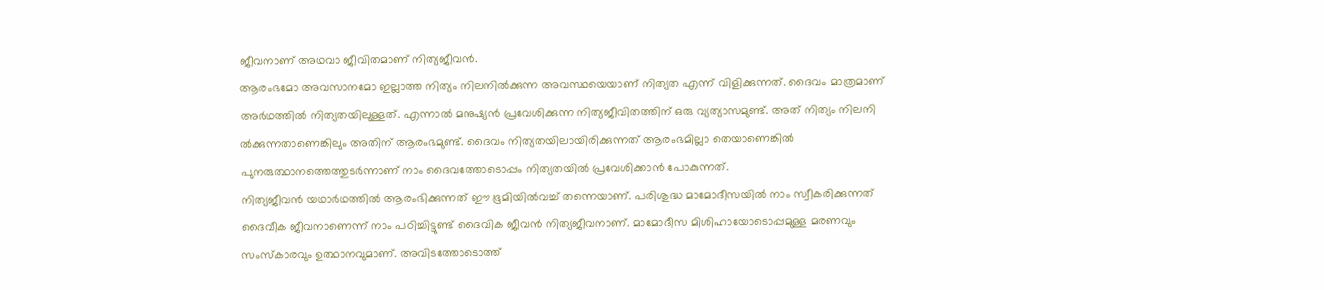ജീവനാണ് അഥവാ ജീവിതമാണ് നിത്യജീവൻ.
ആരംഭമോ അവസാനമോ ഇല്ലാത്ത നിത്യം നിലനിൽക്കുന്ന അവസ്ഥയെയാണ് നിത്യത എന്ന് വിളിക്കുന്നത്. ദൈവം മാത്രമാണ് അർഥത്തിൽ നിത്യതയിലുള്ളത്. എന്നാൽ മനുഷ്യൻ പ്രവേശിക്കുന്ന നിത്യജീവിതത്തിന് ഒരു വ്യത്യാസമുണ്ട്. അത് നിത്യം നിലനി ൽക്കുന്നതാണെങ്കിലും അതിന് ആരംഭമുണ്ട്. ദൈവം നിത്യതയിലായിരിക്കുന്നത് ആരംഭമില്ലാ തെയാണെങ്കിൽ പുനരുത്ഥാനത്തെത്തുടർന്നാണ് നാം ദൈവത്തോടൊപ്പം നിത്യതയിൽ പ്രവേശിക്കാൻ പോകുന്നത്.
നിത്യജീവൻ യഥാർഥത്തിൽ ആരംഭിക്കുന്നത് ഈ ഭൂമിയിൽവച്ച് തന്നെയാണ്. പരിശുദ്ധ മാമോദീസയിൽ നാം സ്വീകരിക്കുന്നത് ദൈവീക ജീവനാണെന്ന് നാം പഠിച്ചിട്ടുണ്ട് ദൈവിക ജീവൻ നിത്യജീവനാണ്. മാമോദീസ മിശിഹായോടൊപ്പമുള്ള മരണവും സംസ്കാരവും ഉത്ഥാനവുമാണ്. അവിടത്തോടൊത്ത്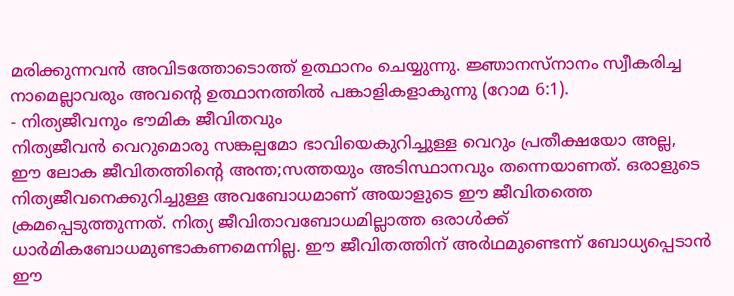മരിക്കുന്നവൻ അവിടത്തോടൊത്ത് ഉത്ഥാനം ചെയ്യുന്നു. ജ്ഞാനസ്നാനം സ്വീകരിച്ച നാമെല്ലാവരും അവന്റെ ഉത്ഥാനത്തിൽ പങ്കാളികളാകുന്നു (റോമ 6:1).
- നിത്യജീവനും ഭൗമിക ജീവിതവും
നിത്യജീവൻ വെറുമൊരു സങ്കല്പമോ ഭാവിയെകുറിച്ചുള്ള വെറും പ്രതീക്ഷയോ അല്ല, ഈ ലോക ജീവിതത്തിന്റെ അന്ത;സത്തയും അടിസ്ഥാനവും തന്നെയാണത്. ഒരാളുടെ നിത്യജീവനെക്കുറിച്ചുള്ള അവബോധമാണ് അയാളുടെ ഈ ജീവിതത്തെ ക്രമപ്പെടുത്തുന്നത്. നിത്യ ജീവിതാവബോധമില്ലാത്ത ഒരാൾക്ക് ധാർമികബോധമുണ്ടാകണമെന്നില്ല. ഈ ജീവിതത്തിന് അർഥമുണ്ടെന്ന് ബോധ്യപ്പെടാൻ ഈ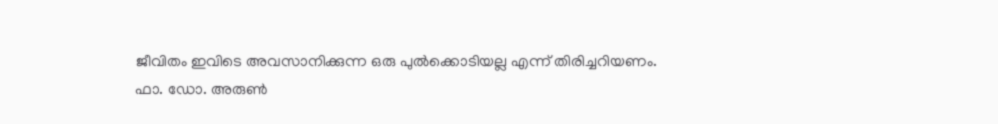ജീവിതം ഇവിടെ അവസാനിക്കുന്ന ഒരു പുൽക്കൊടിയല്ല എന്ന് തിരിച്ചറിയണം.
ഫാ. ഡോ. അരുൺ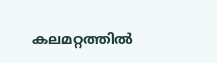കലമറ്റത്തിൽ